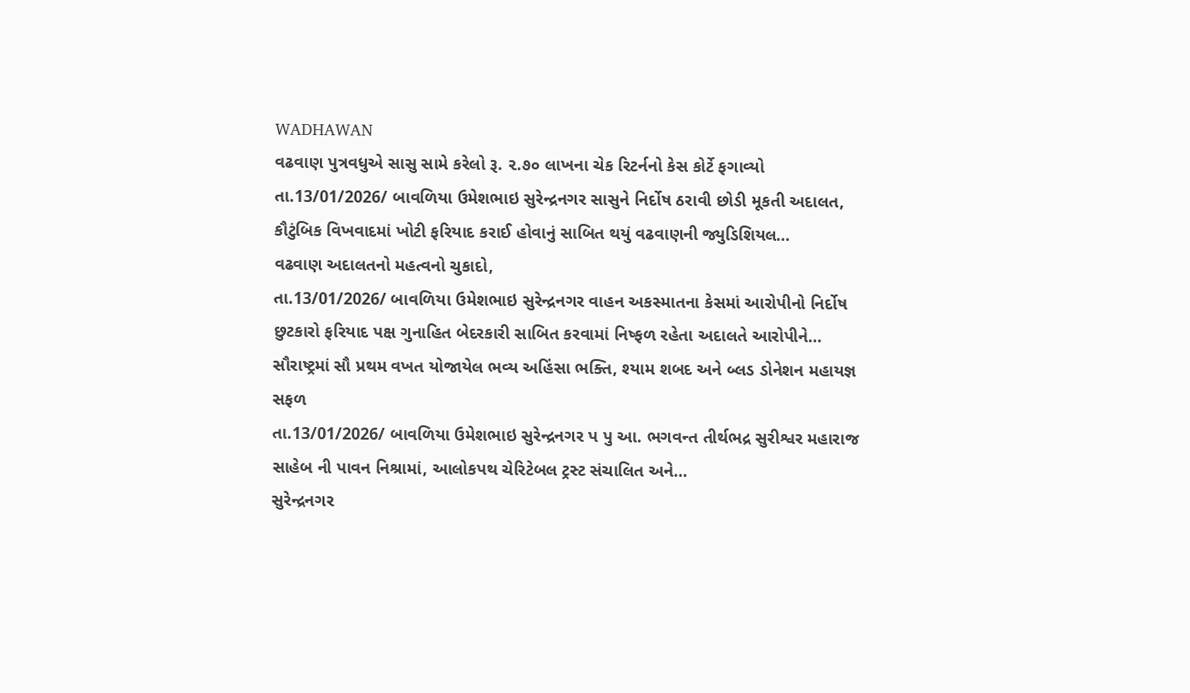WADHAWAN
વઢવાણ પુત્રવધુએ સાસુ સામે કરેલો રૂ. ૨.૭૦ લાખના ચેક રિટર્નનો કેસ કોર્ટે ફગાવ્યો
તા.13/01/2026/ બાવળિયા ઉમેશભાઇ સુરેન્દ્રનગર સાસુને નિર્દોષ ઠરાવી છોડી મૂકતી અદાલત, કૌટુંબિક વિખવાદમાં ખોટી ફરિયાદ કરાઈ હોવાનું સાબિત થયું વઢવાણની જ્યુડિશિયલ…
વઢવાણ અદાલતનો મહત્વનો ચુકાદો,
તા.13/01/2026/ બાવળિયા ઉમેશભાઇ સુરેન્દ્રનગર વાહન અકસ્માતના કેસમાં આરોપીનો નિર્દોષ છુટકારો ફરિયાદ પક્ષ ગુનાહિત બેદરકારી સાબિત કરવામાં નિષ્ફળ રહેતા અદાલતે આરોપીને…
સૌરાષ્ટ્રમાં સૌ પ્રથમ વખત યોજાયેલ ભવ્ય અહિંસા ભક્તિ, શ્યામ શબદ અને બ્લડ ડોનેશન મહાયજ્ઞ સફળ
તા.13/01/2026/ બાવળિયા ઉમેશભાઇ સુરેન્દ્રનગર પ પુ આ. ભગવન્ત તીર્થભદ્ર સુરીશ્વર મહારાજ સાહેબ ની પાવન નિશ્રામાં, આલોકપથ ચેરિટેબલ ટ્રસ્ટ સંચાલિત અને…
સુરેન્દ્રનગર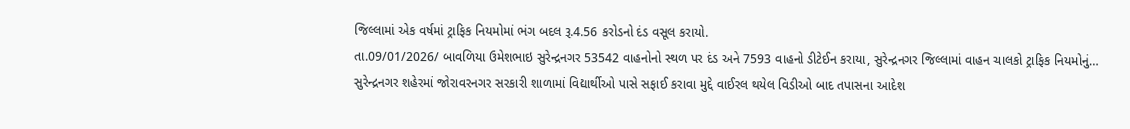જિલ્લામાં એક વર્ષમાં ટ્રાફિક નિયમોમાં ભંગ બદલ રૂ.4.56 કરોડનો દંડ વસૂલ કરાયો.
તા.09/01/2026/ બાવળિયા ઉમેશભાઇ સુરેન્દ્રનગર 53542 વાહનોનો સ્થળ પર દંડ અને 7593 વાહનો ડીટેઈન કરાયા, સુરેન્દ્રનગર જિલ્લામાં વાહન ચાલકો ટ્રાફિક નિયમોનું…
સુરેન્દ્રનગર શહેરમાં જોરાવરનગર સરકારી શાળામાં વિદ્યાર્થીઓ પાસે સફાઈ કરાવા મુદ્દે વાઈરલ થયેલ વિડીઓ બાદ તપાસના આદેશ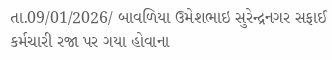તા.09/01/2026/ બાવળિયા ઉમેશભાઇ સુરેન્દ્રનગર સફાઈ કર્મચારી રજા પર ગયા હોવાના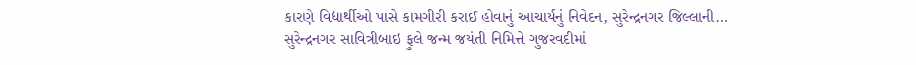કારણે વિદ્યાર્થીઓ પાસે કામગીરી કરાઈ હોવાનું આચાર્યનું નિવેદન, સુરેન્દ્રનગર જિલ્લાની…
સુરેન્દ્રનગર સાવિત્રીબાઇ ફુલે જન્મ જયંતી નિમિત્તે ગુજરવદીમાં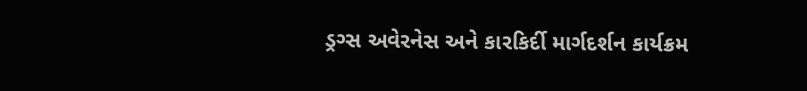ડ્રગ્સ અવેરનેસ અને કારકિર્દી માર્ગદર્શન કાર્યક્રમ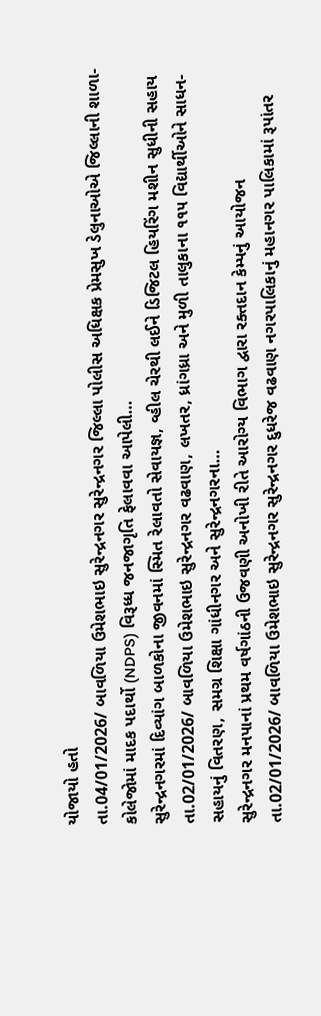યોજાયો હતો
તા.04/01/2026/ બાવળિયા ઉમેશભાઇ સુરેન્દ્રનગર સુરેન્દ્રનગર જિલ્લા પોલીસ અધિક્ષક પ્રેમસુખ ડેલુનાઓએ જિલ્લાની શાળા- કોલેજોમાં માદક પદાર્થો (NDPS) વિરૂધ્ધ જનજાગૃતિ ફેલાવવા આપેલી…
સુરેન્દ્રનગરમાં દિવ્યાંગ બાળકોના જીવનમાં સ્મિત રેલાવતો સેવાયજ્ઞ, વ્હીલ ચેરથી લઈને ડિજિટલ હિયરિંગ મશીન સુધીની સહાય
તા.02/01/2026/ બાવળિયા ઉમેશભાઇ સુરેન્દ્રનગર વઢવાણ, લખતર, ધ્રાંગધ્રા અને મુળી તાલુકાના ૧૧૫ વિદ્યાર્થીઓને સાધન- સહાયનું વિતરણ, સમગ્ર શિક્ષા ગાંધીનગર અને સુરેન્દ્રનગરના…
સુરેન્દ્રનગર મનપાનાં પ્રથમ વર્ષગાંઠની ઉજવણી અનોખી રીતે આરોગ્ય વિભાગ દ્વારા રક્તદાન કેમ્પનું આયોજન
તા.02/01/2026/ બાવળિયા ઉમેશભાઇ સુરેન્દ્રનગર સુરેન્દ્રનગર દુધરેજ વઢવાણ નગરપાલિકાનું મહાનગર પાલિકામાં રૂપાંતર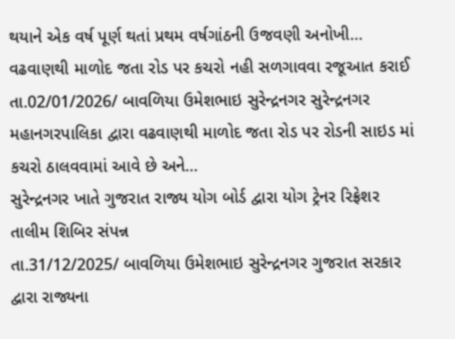થયાને એક વર્ષ પૂર્ણ થતાં પ્રથમ વર્ષગાંઠની ઉજવણી અનોખી…
વઢવાણથી માળોદ જતા રોડ પર કચરો નહી સળગાવવા રજૂઆત કરાઈ
તા.02/01/2026/ બાવળિયા ઉમેશભાઇ સુરેન્દ્રનગર સુરેન્દ્રનગર મહાનગરપાલિકા દ્વારા વઢવાણથી માળોદ જતા રોડ પર રોડની સાઇડ માં કચરો ઠાલવવામાં આવે છે અને…
સુરેન્દ્રનગર ખાતે ગુજરાત રાજ્ય યોગ બોર્ડ દ્વારા યોગ ટ્રેનર રિફ્રેશર તાલીમ શિબિર સંપન્ન
તા.31/12/2025/ બાવળિયા ઉમેશભાઇ સુરેન્દ્રનગર ગુજરાત સરકાર દ્વારા રાજ્યના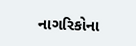નાગરિકોના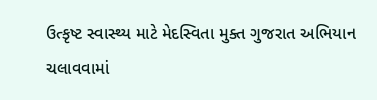ઉત્કૃષ્ટ સ્વાસ્થ્ય માટે મેદસ્વિતા મુક્ત ગુજરાત અભિયાન ચલાવવામાં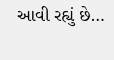આવી રહ્યું છે…